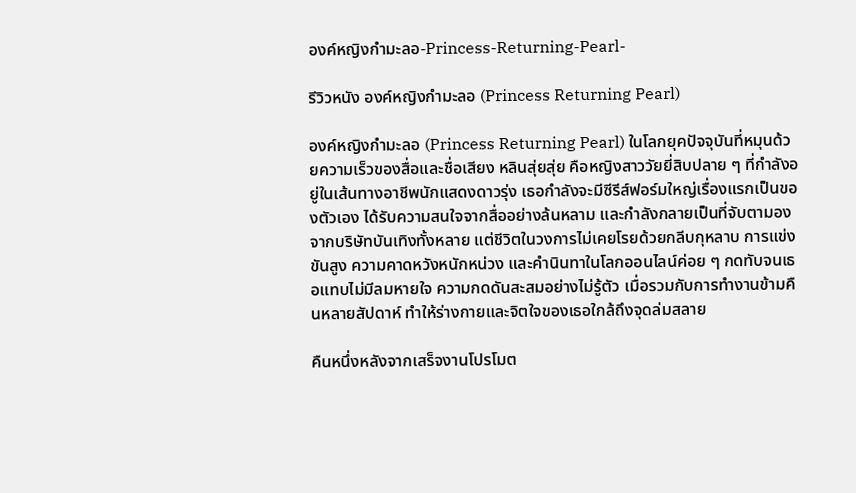องค์หญิงกำมะลอ-Princess-Returning-Pearl-

รีวิวหนัง องค์หญิงกำมะลอ (Princess Returning Pearl)

องค์หญิงกำมะลอ (Princess Returning Pearl) ในโลกยุคปัจจุบันที่หมุนด้วยความเร็วของสื่อและชื่อเสียง หลินสุ่ยสุ่ย คือหญิงสาววัยยี่สิบปลาย ๆ ที่กำลังอยู่ในเส้นทางอาชีพนักแสดงดาวรุ่ง เธอกำลังจะมีซีรีส์ฟอร์มใหญ่เรื่องแรกเป็นของตัวเอง ได้รับความสนใจจากสื่ออย่างล้นหลาม และกำลังกลายเป็นที่จับตามองจากบริษัทบันเทิงทั้งหลาย แต่ชีวิตในวงการไม่เคยโรยด้วยกลีบกุหลาบ การแข่งขันสูง ความคาดหวังหนักหน่วง และคำนินทาในโลกออนไลน์ค่อย ๆ กดทับจนเธอแทบไม่มีลมหายใจ ความกดดันสะสมอย่างไม่รู้ตัว เมื่อรวมกับการทำงานข้ามคืนหลายสัปดาห์ ทำให้ร่างกายและจิตใจของเธอใกล้ถึงจุดล่มสลาย

คืนหนึ่งหลังจากเสร็จงานโปรโมต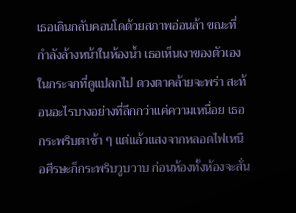เธอเดินกลับคอนโดด้วยสภาพอ่อนล้า ขณะที่กำลังล้างหน้าในห้องน้ำ เธอเห็นเงาของตัวเองในกระจกที่ดูแปลกไป ดวงตาคล้ายจะพร่า สะท้อนอะไรบางอย่างที่ลึกกว่าแค่ความเหนื่อย เธอกระพริบตาช้า ๆ แต่แล้วแสงจากหลอดไฟเหนือศีรษะก็กระพริบวูบวาบ ก่อนห้องทั้งห้องจะสั่น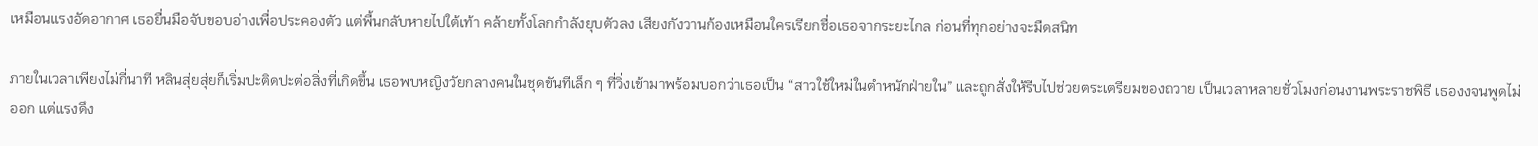เหมือนแรงอัดอากาศ เธอยื่นมือจับขอบอ่างเพื่อประคองตัว แต่พื้นกลับหายไปใต้เท้า คล้ายทั้งโลกกำลังยุบตัวลง เสียงกังวานก้องเหมือนใครเรียกชื่อเธอจากระยะไกล ก่อนที่ทุกอย่างจะมืดสนิท

ภายในเวลาเพียงไม่กี่นาที หลินสุ่ยสุ่ยก็เริ่มปะติดปะต่อสิ่งที่เกิดขึ้น เธอพบหญิงวัยกลางคนในชุดขันทีเล็ก ๆ ที่วิ่งเข้ามาพร้อมบอกว่าเธอเป็น “สาวใช้ใหม่ในตำหนักฝ่ายใน” และถูกสั่งให้รีบไปช่วยตระเตรียมของถวาย เป็นเวลาหลายชั่วโมงก่อนงานพระราชพิธี เธองงจนพูดไม่ออก แต่แรงดึง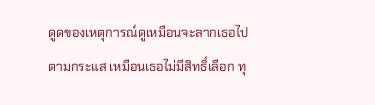ดูดของเหตุการณ์ดูเหมือนจะลากเธอไปตามกระแส เหมือนเธอไม่มีสิทธิ์เลือก ทุ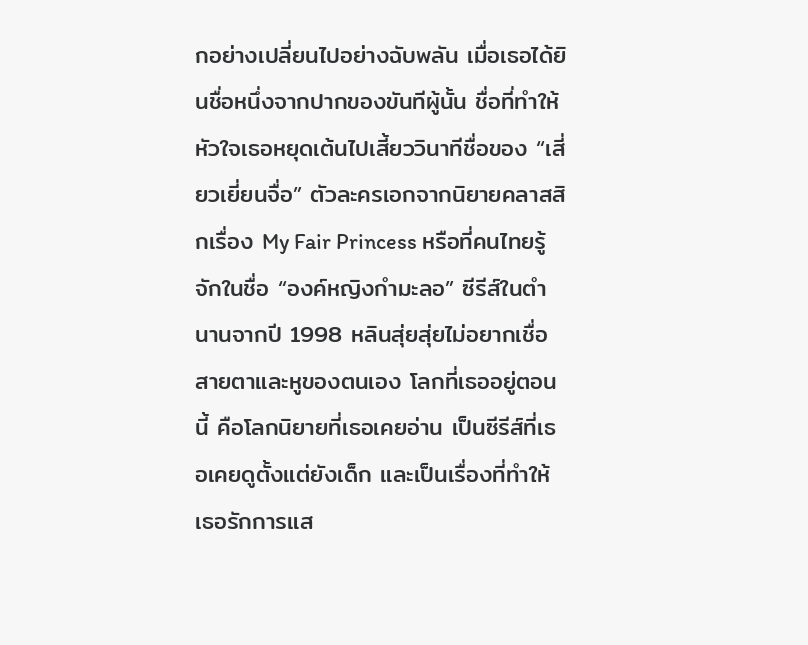กอย่างเปลี่ยนไปอย่างฉับพลัน เมื่อเธอได้ยินชื่อหนึ่งจากปากของขันทีผู้นั้น ชื่อที่ทำให้หัวใจเธอหยุดเต้นไปเสี้ยววินาทีชื่อของ “เสี่ยวเยี่ยนจื่อ” ตัวละครเอกจากนิยายคลาสสิกเรื่อง My Fair Princess หรือที่คนไทยรู้จักในชื่อ “องค์หญิงกำมะลอ” ซีรีส์ในตำนานจากปี 1998 หลินสุ่ยสุ่ยไม่อยากเชื่อสายตาและหูของตนเอง โลกที่เธออยู่ตอนนี้ คือโลกนิยายที่เธอเคยอ่าน เป็นซีรีส์ที่เธอเคยดูตั้งแต่ยังเด็ก และเป็นเรื่องที่ทำให้เธอรักการแส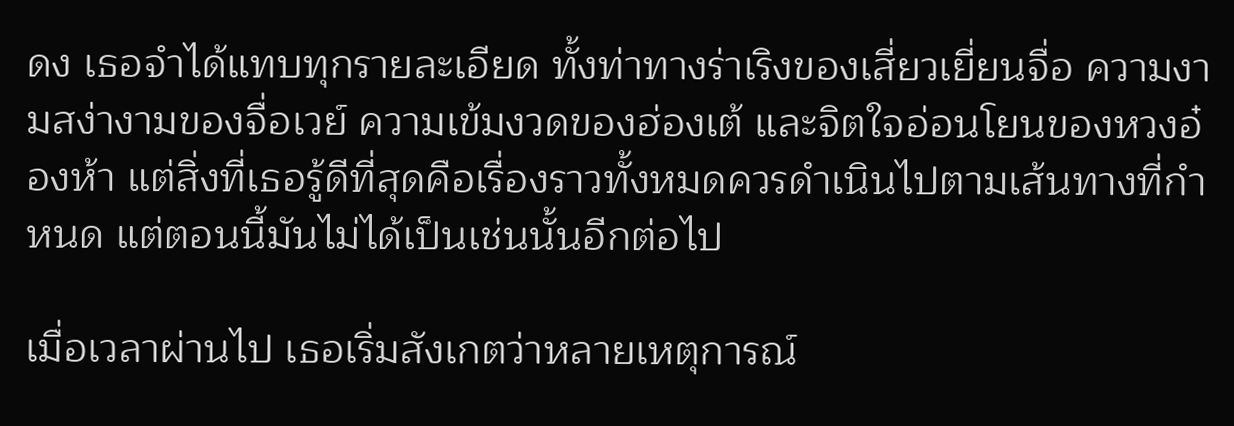ดง เธอจำได้แทบทุกรายละเอียด ทั้งท่าทางร่าเริงของเสี่ยวเยี่ยนจื่อ ความงามสง่างามของจื่อเวย์ ความเข้มงวดของฮ่องเต้ และจิตใจอ่อนโยนของหวงอ๋องห้า แต่สิ่งที่เธอรู้ดีที่สุดคือเรื่องราวทั้งหมดควรดำเนินไปตามเส้นทางที่กำหนด แต่ตอนนี้มันไม่ได้เป็นเช่นนั้นอีกต่อไป

เมื่อเวลาผ่านไป เธอเริ่มสังเกตว่าหลายเหตุการณ์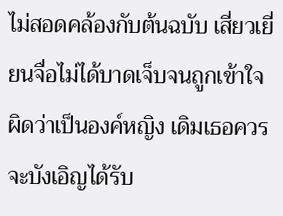ไม่สอดคล้องกับต้นฉบับ เสี่ยวเยี่ยนจื่อไม่ได้บาดเจ็บจนถูกเข้าใจผิดว่าเป็นองค์หญิง เดิมเธอควรจะบังเอิญได้รับ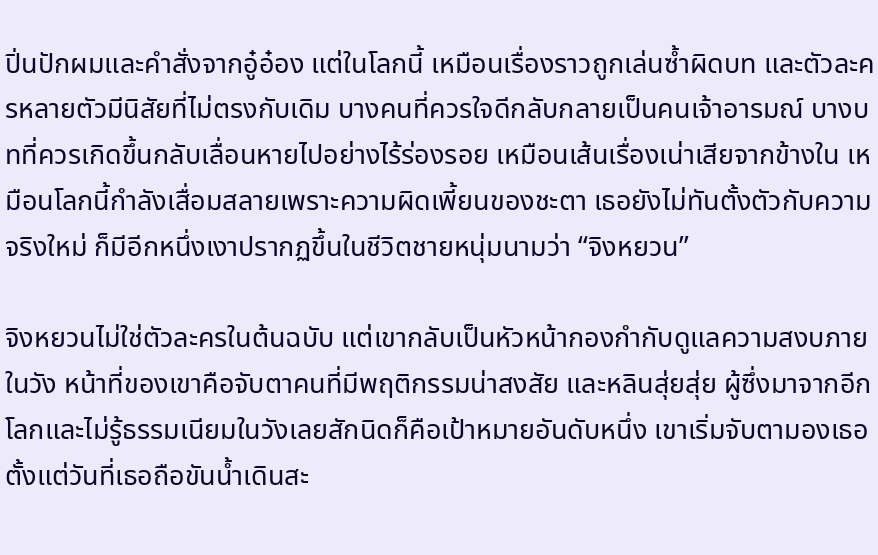ปิ่นปักผมและคำสั่งจากอู๋อ๋อง แต่ในโลกนี้ เหมือนเรื่องราวถูกเล่นซ้ำผิดบท และตัวละครหลายตัวมีนิสัยที่ไม่ตรงกับเดิม บางคนที่ควรใจดีกลับกลายเป็นคนเจ้าอารมณ์ บางบทที่ควรเกิดขึ้นกลับเลื่อนหายไปอย่างไร้ร่องรอย เหมือนเส้นเรื่องเน่าเสียจากข้างใน เหมือนโลกนี้กำลังเสื่อมสลายเพราะความผิดเพี้ยนของชะตา เธอยังไม่ทันตั้งตัวกับความจริงใหม่ ก็มีอีกหนึ่งเงาปรากฏขึ้นในชีวิตชายหนุ่มนามว่า “จิงหยวน”

จิงหยวนไม่ใช่ตัวละครในต้นฉบับ แต่เขากลับเป็นหัวหน้ากองกำกับดูแลความสงบภายในวัง หน้าที่ของเขาคือจับตาคนที่มีพฤติกรรมน่าสงสัย และหลินสุ่ยสุ่ย ผู้ซึ่งมาจากอีกโลกและไม่รู้ธรรมเนียมในวังเลยสักนิดก็คือเป้าหมายอันดับหนึ่ง เขาเริ่มจับตามองเธอตั้งแต่วันที่เธอถือขันน้ำเดินสะ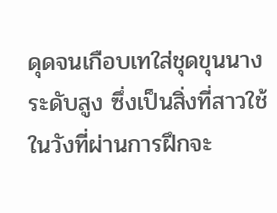ดุดจนเกือบเทใส่ชุดขุนนางระดับสูง ซึ่งเป็นสิ่งที่สาวใช้ในวังที่ผ่านการฝึกจะ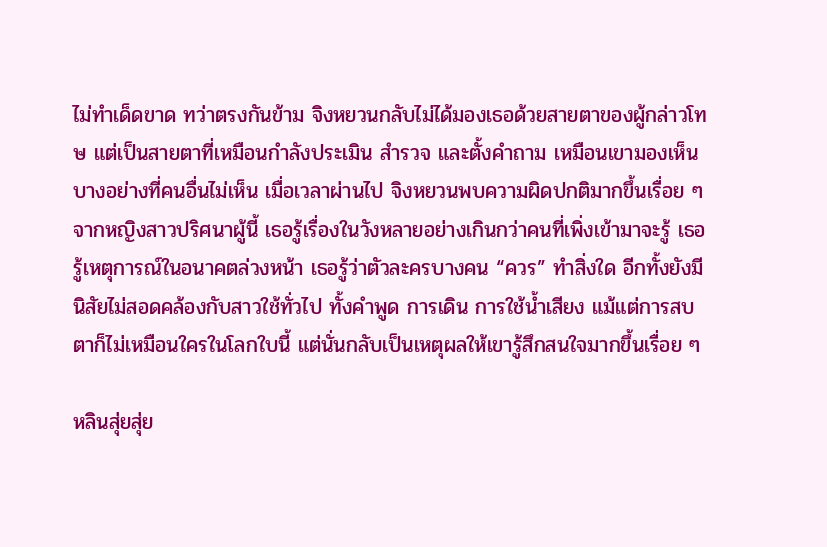ไม่ทำเด็ดขาด ทว่าตรงกันข้าม จิงหยวนกลับไม่ได้มองเธอด้วยสายตาของผู้กล่าวโทษ แต่เป็นสายตาที่เหมือนกำลังประเมิน สำรวจ และตั้งคำถาม เหมือนเขามองเห็นบางอย่างที่คนอื่นไม่เห็น เมื่อเวลาผ่านไป จิงหยวนพบความผิดปกติมากขึ้นเรื่อย ๆ จากหญิงสาวปริศนาผู้นี้ เธอรู้เรื่องในวังหลายอย่างเกินกว่าคนที่เพิ่งเข้ามาจะรู้ เธอรู้เหตุการณ์ในอนาคตล่วงหน้า เธอรู้ว่าตัวละครบางคน “ควร” ทำสิ่งใด อีกทั้งยังมีนิสัยไม่สอดคล้องกับสาวใช้ทั่วไป ทั้งคำพูด การเดิน การใช้น้ำเสียง แม้แต่การสบตาก็ไม่เหมือนใครในโลกใบนี้ แต่นั่นกลับเป็นเหตุผลให้เขารู้สึกสนใจมากขึ้นเรื่อย ๆ

หลินสุ่ยสุ่ย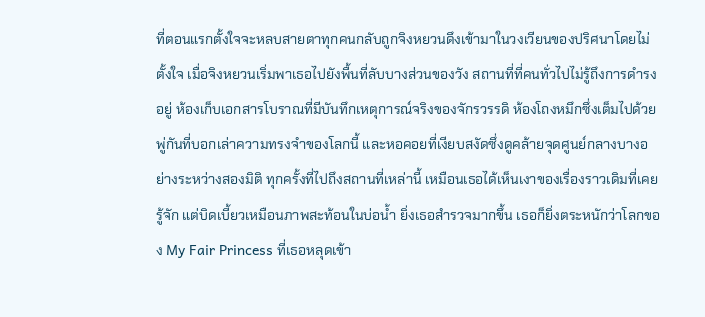ที่ตอนแรกตั้งใจจะหลบสายตาทุกคนกลับถูกจิงหยวนดึงเข้ามาในวงเวียนของปริศนาโดยไม่ตั้งใจ เมื่อจิงหยวนเริ่มพาเธอไปยังพื้นที่ลับบางส่วนของวัง สถานที่ที่คนทั่วไปไม่รู้ถึงการดำรงอยู่ ห้องเก็บเอกสารโบราณที่มีบันทึกเหตุการณ์จริงของจักรวรรดิ ห้องโถงหมึกซึ่งเต็มไปด้วยพู่กันที่บอกเล่าความทรงจำของโลกนี้ และหอคอยที่เงียบสงัดซึ่งดูคล้ายจุดศูนย์กลางบางอย่างระหว่างสองมิติ ทุกครั้งที่ไปถึงสถานที่เหล่านี้ เหมือนเธอได้เห็นเงาของเรื่องราวเดิมที่เคยรู้จัก แต่บิดเบี้ยวเหมือนภาพสะท้อนในบ่อน้ำ ยิ่งเธอสำรวจมากขึ้น เธอก็ยิ่งตระหนักว่าโลกของ My Fair Princess ที่เธอหลุดเข้า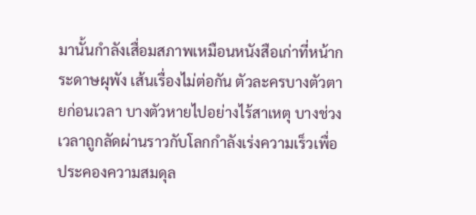มานั้นกำลังเสื่อมสภาพเหมือนหนังสือเก่าที่หน้ากระดาษผุพัง เส้นเรื่องไม่ต่อกัน ตัวละครบางตัวตายก่อนเวลา บางตัวหายไปอย่างไร้สาเหตุ บางช่วงเวลาถูกลัดผ่านราวกับโลกกำลังเร่งความเร็วเพื่อประคองความสมดุล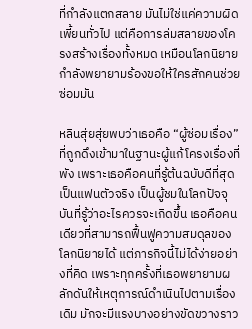ที่กำลังแตกสลาย มันไม่ใช่แค่ความผิดเพี้ยนทั่วไป แต่คือการล่มสลายของโครงสร้างเรื่องทั้งหมด เหมือนโลกนิยายกำลังพยายามร้องขอให้ใครสักคนช่วยซ่อมมัน

หลินสุ่ยสุ่ยพบว่าเธอคือ “ผู้ซ่อมเรื่อง” ที่ถูกดึงเข้ามาในฐานะผู้แก้โครงเรื่องที่พัง เพราะเธอคือคนที่รู้ต้นฉบับดีที่สุด เป็นแฟนตัวจริง เป็นผู้ชมในโลกปัจจุบันที่รู้ว่าอะไรควรจะเกิดขึ้น เธอคือคนเดียวที่สามารถฟื้นฟูความสมดุลของโลกนิยายได้ แต่ภารกิจนี้ไม่ได้ง่ายอย่างที่คิด เพราะทุกครั้งที่เธอพยายามผลักดันให้เหตุการณ์ดำเนินไปตามเรื่องเดิม มักจะมีแรงบางอย่างขัดขวางราว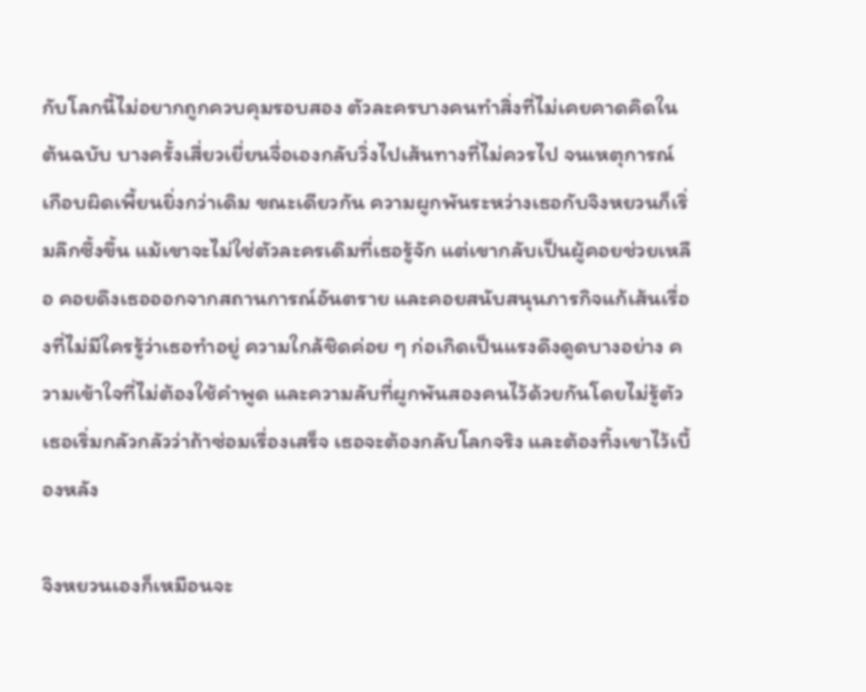กับโลกนี้ไม่อยากถูกควบคุมรอบสอง ตัวละครบางคนทำสิ่งที่ไม่เคยคาดคิดในต้นฉบับ บางครั้งเสี่ยวเยี่ยนจื่อเองกลับวิ่งไปเส้นทางที่ไม่ควรไป จนเหตุการณ์เกือบผิดเพี้ยนยิ่งกว่าเดิม ขณะเดียวกัน ความผูกพันระหว่างเธอกับจิงหยวนก็เริ่มลึกซึ้งขึ้น แม้เขาจะไม่ใช่ตัวละครเดิมที่เธอรู้จัก แต่เขากลับเป็นผู้คอยช่วยเหลือ คอยดึงเธอออกจากสถานการณ์อันตราย และคอยสนับสนุนภารกิจแก้เส้นเรื่องที่ไม่มีใครรู้ว่าเธอทำอยู่ ความใกล้ชิดค่อย ๆ ก่อเกิดเป็นแรงดึงดูดบางอย่าง ความเข้าใจที่ไม่ต้องใช้คำพูด และความลับที่ผูกพันสองคนไว้ด้วยกันโดยไม่รู้ตัว เธอเริ่มกลัวกลัวว่าถ้าซ่อมเรื่องเสร็จ เธอจะต้องกลับโลกจริง และต้องทิ้งเขาไว้เบื้องหลัง

จิงหยวนเองก็เหมือนจะ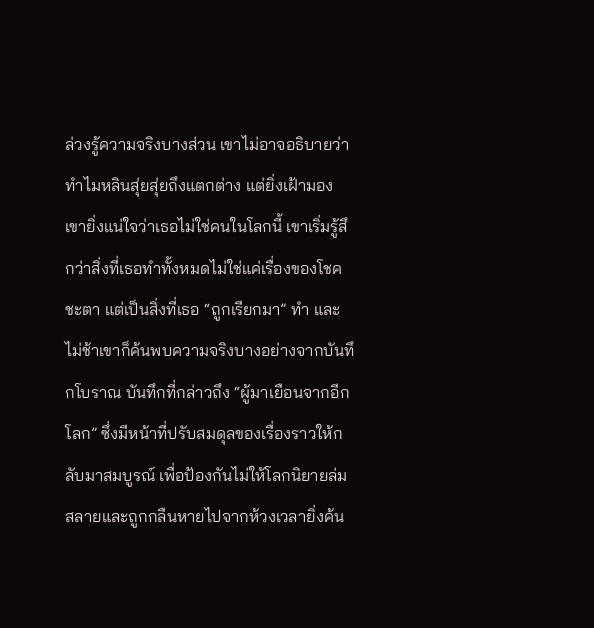ล่วงรู้ความจริงบางส่วน เขาไม่อาจอธิบายว่าทำไมหลินสุ่ยสุ่ยถึงแตกต่าง แต่ยิ่งเฝ้ามอง เขายิ่งแน่ใจว่าเธอไม่ใช่คนในโลกนี้ เขาเริ่มรู้สึกว่าสิ่งที่เธอทำทั้งหมดไม่ใช่แค่เรื่องของโชคชะตา แต่เป็นสิ่งที่เธอ “ถูกเรียกมา” ทำ และไม่ช้าเขาก็ค้นพบความจริงบางอย่างจากบันทึกโบราณ บันทึกที่กล่าวถึง “ผู้มาเยือนจากอีกโลก” ซึ่งมีหน้าที่ปรับสมดุลของเรื่องราวให้กลับมาสมบูรณ์ เพื่อป้องกันไม่ให้โลกนิยายล่มสลายและถูกกลืนหายไปจากห้วงเวลายิ่งค้น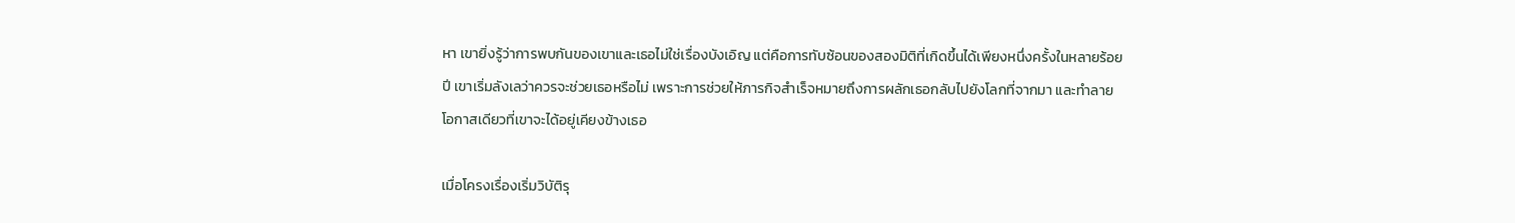หา เขายิ่งรู้ว่าการพบกันของเขาและเธอไม่ใช่เรื่องบังเอิญ แต่คือการทับซ้อนของสองมิติที่เกิดขึ้นได้เพียงหนึ่งครั้งในหลายร้อยปี เขาเริ่มลังเลว่าควรจะช่วยเธอหรือไม่ เพราะการช่วยให้ภารกิจสำเร็จหมายถึงการผลักเธอกลับไปยังโลกที่จากมา และทำลายโอกาสเดียวที่เขาจะได้อยู่เคียงข้างเธอ

เมื่อโครงเรื่องเริ่มวิบัติรุ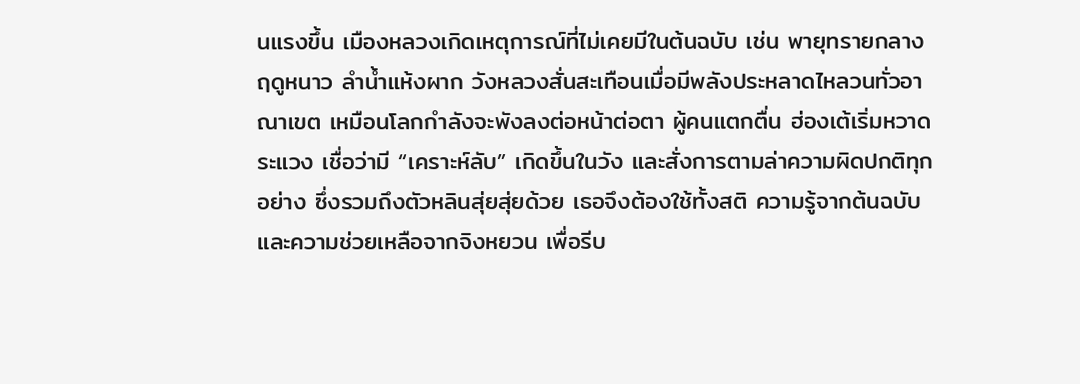นแรงขึ้น เมืองหลวงเกิดเหตุการณ์ที่ไม่เคยมีในต้นฉบับ เช่น พายุทรายกลางฤดูหนาว ลำน้ำแห้งผาก วังหลวงสั่นสะเทือนเมื่อมีพลังประหลาดไหลวนทั่วอาณาเขต เหมือนโลกกำลังจะพังลงต่อหน้าต่อตา ผู้คนแตกตื่น ฮ่องเต้เริ่มหวาดระแวง เชื่อว่ามี “เคราะห์ลับ” เกิดขึ้นในวัง และสั่งการตามล่าความผิดปกติทุกอย่าง ซึ่งรวมถึงตัวหลินสุ่ยสุ่ยด้วย เธอจึงต้องใช้ทั้งสติ ความรู้จากต้นฉบับ และความช่วยเหลือจากจิงหยวน เพื่อรีบ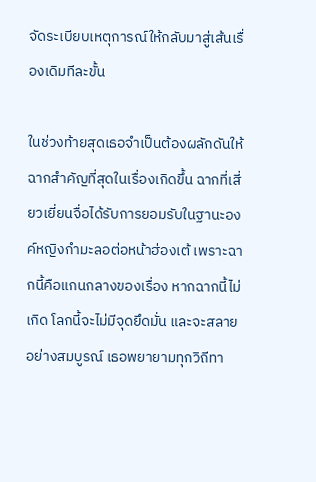จัดระเบียบเหตุการณ์ให้กลับมาสู่เส้นเรื่องเดิมทีละขั้น

ในช่วงท้ายสุดเธอจำเป็นต้องผลักดันให้ฉากสำคัญที่สุดในเรื่องเกิดขึ้น ฉากที่เสี่ยวเยี่ยนจื่อได้รับการยอมรับในฐานะองค์หญิงกำมะลอต่อหน้าฮ่องเต้ เพราะฉากนี้คือแกนกลางของเรื่อง หากฉากนี้ไม่เกิด โลกนี้จะไม่มีจุดยึดมั่น และจะสลายอย่างสมบูรณ์ เธอพยายามทุกวิถีทา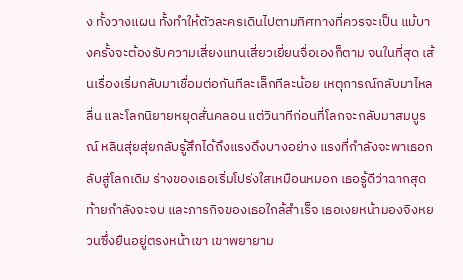ง ทั้งวางแผน ทั้งทำให้ตัวละครเดินไปตามทิศทางที่ควรจะเป็น แม้บางครั้งจะต้องรับความเสี่ยงแทนเสี่ยวเยี่ยนจื่อเองก็ตาม จนในที่สุด เส้นเรื่องเริ่มกลับมาเชื่อมต่อกันทีละเล็กทีละน้อย เหตุการณ์กลับมาไหลลื่น และโลกนิยายหยุดสั่นคลอน แต่วินาทีก่อนที่โลกจะกลับมาสมบูรณ์ หลินสุ่ยสุ่ยกลับรู้สึกได้ถึงแรงดึงบางอย่าง แรงที่กำลังจะพาเธอกลับสู่โลกเดิม ร่างของเธอเริ่มโปร่งใสเหมือนหมอก เธอรู้ดีว่าฉากสุดท้ายกำลังจะจบ และภารกิจของเธอใกล้สำเร็จ เธอเงยหน้ามองจิงหยวนซึ่งยืนอยู่ตรงหน้าเขา เขาพยายาม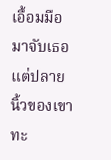เอื้อมมือมาจับเธอ แต่ปลายนิ้วของเขาทะ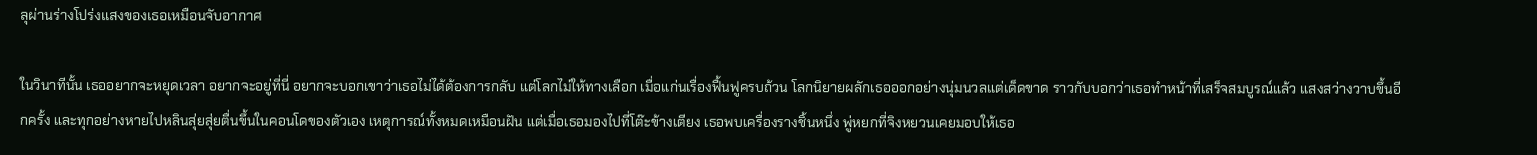ลุผ่านร่างโปร่งแสงของเธอเหมือนจับอากาศ

ในวินาทีนั้น เธออยากจะหยุดเวลา อยากจะอยู่ที่นี่ อยากจะบอกเขาว่าเธอไม่ได้ต้องการกลับ แต่โลกไม่ให้ทางเลือก เมื่อแก่นเรื่องฟื้นฟูครบถ้วน โลกนิยายผลักเธอออกอย่างนุ่มนวลแต่เด็ดขาด ราวกับบอกว่าเธอทำหน้าที่เสร็จสมบูรณ์แล้ว แสงสว่างวาบขึ้นอีกครั้ง และทุกอย่างหายไปหลินสุ่ยสุ่ยตื่นขึ้นในคอนโดของตัวเอง เหตุการณ์ทั้งหมดเหมือนฝัน แต่เมื่อเธอมองไปที่โต๊ะข้างเตียง เธอพบเครื่องรางชิ้นหนึ่ง พู่หยกที่จิงหยวนเคยมอบให้เธอ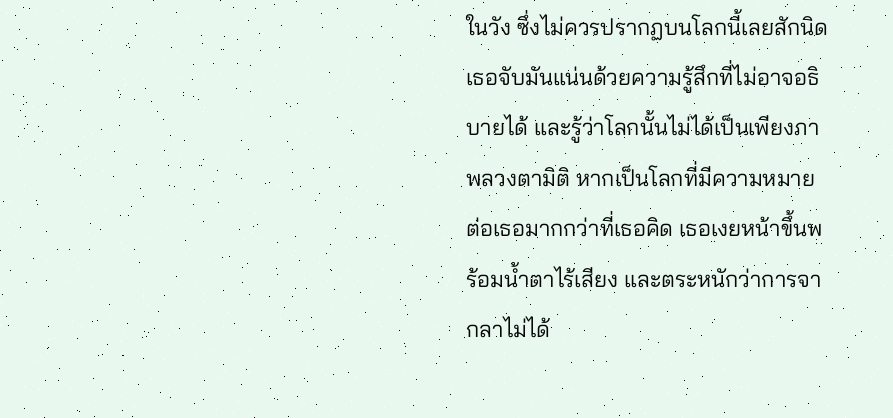ในวัง ซึ่งไม่ควรปรากฏบนโลกนี้เลยสักนิด เธอจับมันแน่นด้วยความรู้สึกที่ไม่อาจอธิบายได้ และรู้ว่าโลกนั้นไม่ได้เป็นเพียงภาพลวงตามิติ หากเป็นโลกที่มีความหมายต่อเธอมากกว่าที่เธอคิด เธอเงยหน้าขึ้นพร้อมน้ำตาไร้เสียง และตระหนักว่าการจากลาไม่ได้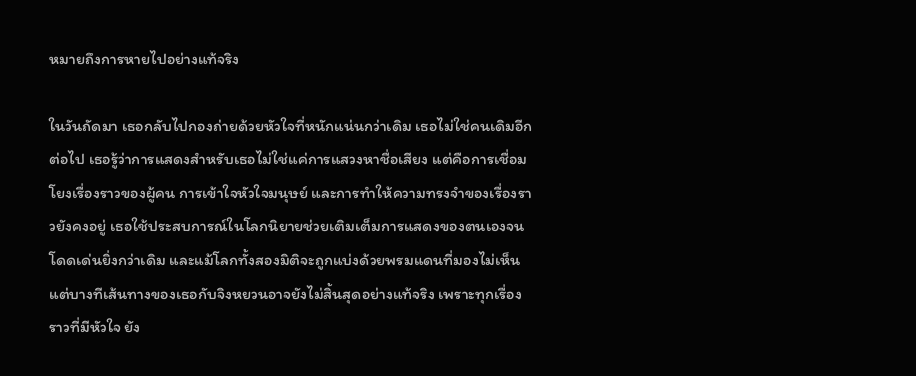หมายถึงการหายไปอย่างแท้จริง

ในวันถัดมา เธอกลับไปกองถ่ายด้วยหัวใจที่หนักแน่นกว่าเดิม เธอไม่ใช่คนเดิมอีกต่อไป เธอรู้ว่าการแสดงสำหรับเธอไม่ใช่แค่การแสวงหาชื่อเสียง แต่คือการเชื่อมโยงเรื่องราวของผู้คน การเข้าใจหัวใจมนุษย์ และการทำให้ความทรงจำของเรื่องราวยังคงอยู่ เธอใช้ประสบการณ์ในโลกนิยายช่วยเติมเต็มการแสดงของตนเองจนโดดเด่นยิ่งกว่าเดิม และแม้โลกทั้งสองมิติจะถูกแบ่งด้วยพรมแดนที่มองไม่เห็น แต่บางทีเส้นทางของเธอกับจิงหยวนอาจยังไม่สิ้นสุดอย่างแท้จริง เพราะทุกเรื่องราวที่มีหัวใจ ยัง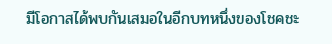มีโอกาสได้พบกันเสมอในอีกบทหนึ่งของโชคชะ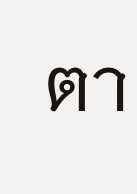ตา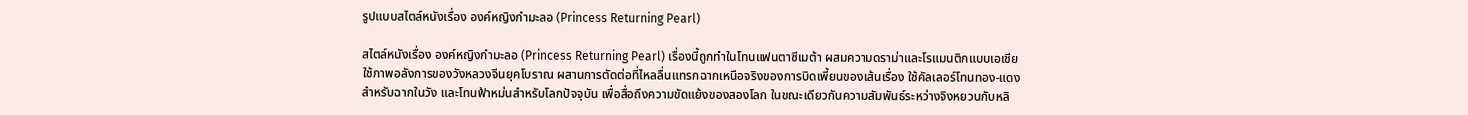รูปแบบสไตล์หนังเรื่อง องค์หญิงกำมะลอ (Princess Returning Pearl)

สไตล์หนังเรื่อง องค์หญิงกำมะลอ (Princess Returning Pearl) เรื่องนี้ถูกทำในโทนแฟนตาซีเมต้า ผสมความดราม่าและโรแมนติกแบบเอเชีย ใช้ภาพอลังการของวังหลวงจีนยุคโบราณ ผสานการตัดต่อที่ไหลลื่นแทรกฉากเหนือจริงของการบิดเพี้ยนของเส้นเรื่อง ใช้คัลเลอร์โทนทอง-แดงสำหรับฉากในวัง และโทนฟ้าหม่นสำหรับโลกปัจจุบัน เพื่อสื่อถึงความขัดแย้งของสองโลก ในขณะเดียวกันความสัมพันธ์ระหว่างจิงหยวนกับหลิ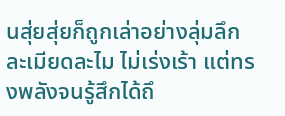นสุ่ยสุ่ยก็ถูกเล่าอย่างลุ่มลึก ละเมียดละไม ไม่เร่งเร้า แต่ทรงพลังจนรู้สึกได้ถึ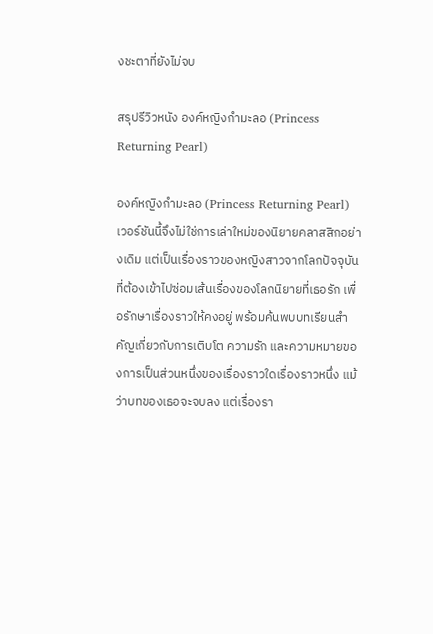งชะตาที่ยังไม่จบ

สรุปรีวิวหนัง องค์หญิงกำมะลอ (Princess Returning Pearl)

องค์หญิงกำมะลอ (Princess Returning Pearl) เวอร์ชันนี้จึงไม่ใช่การเล่าใหม่ของนิยายคลาสสิกอย่างเดิม แต่เป็นเรื่องราวของหญิงสาวจากโลกปัจจุบันที่ต้องเข้าไปซ่อมเส้นเรื่องของโลกนิยายที่เธอรัก เพื่อรักษาเรื่องราวให้คงอยู่ พร้อมค้นพบบทเรียนสำคัญเกี่ยวกับการเติบโต ความรัก และความหมายของการเป็นส่วนหนึ่งของเรื่องราวใดเรื่องราวหนึ่ง แม้ว่าบทของเธอจะจบลง แต่เรื่องรา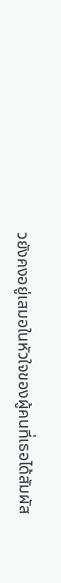วยังคงอยู่เสมอในหัวใจของผู้คนที่เธอได้สัมผัส